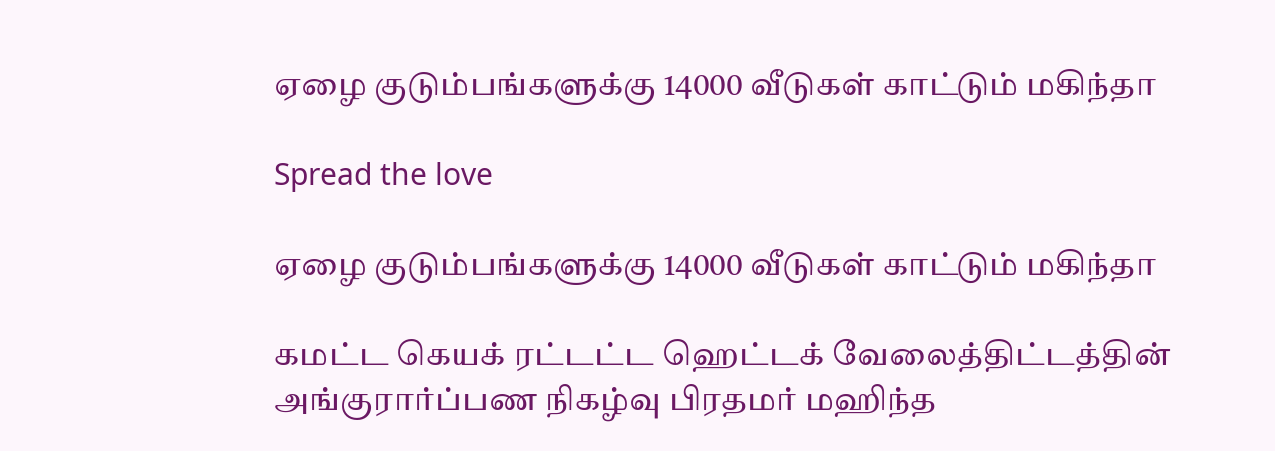ஏழை குடும்பங்களுக்கு 14000 வீடுகள் காட்டும் மகிந்தா

Spread the love

ஏழை குடும்பங்களுக்கு 14000 வீடுகள் காட்டும் மகிந்தா

கமட்ட கெயக் ரட்டட்ட ஹெட்டக் வேலைத்திட்டத்தின் அங்குரார்ப்பண நிகழ்வு பிரதமர் மஹிந்த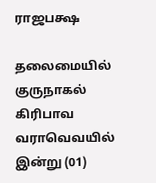ராஜபக்ஷ

தலைமையில் குருநாகல் கிரிபாவ வராவெவயில் இன்று (01)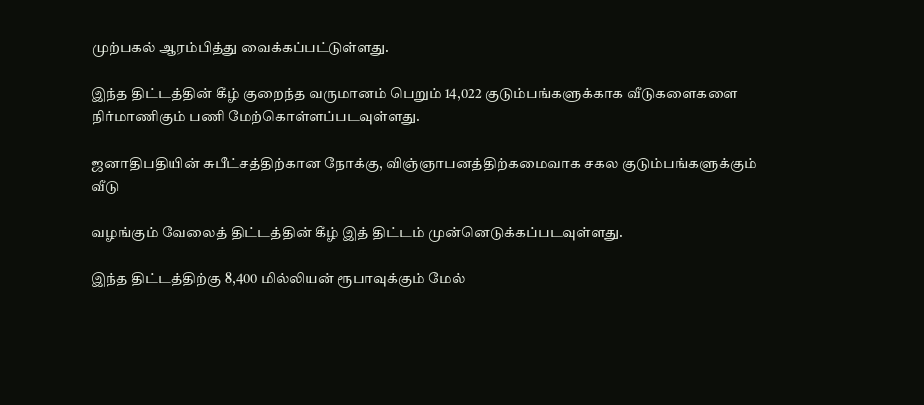முற்பகல் ஆரம்பித்து வைக்கப்பட்டுள்ளது.

இந்த திட்டத்தின் கீழ் குறைந்த வருமானம் பெறும் 14,022 குடும்பங்களுக்காக வீடுகளைகளை நிர்மாணிகும் பணி மேற்கொள்ளப்படவுள்ளது.

ஜனாதிபதியின் சுபீட்சத்திற்கான நோக்கு, விஞ்ஞாபனத்திற்கமைவாக சகல குடும்பங்களுக்கும் வீடு

வழங்கும் வேலைத் திட்டத்தின் கீழ் இத் திட்டம் முன்னெடுக்கப்படவுள்ளது.

இந்த திட்டத்திற்கு 8,400 மில்லியன் ரூபாவுக்கும் மேல்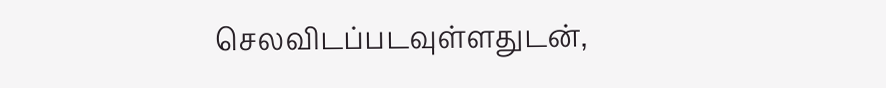செலவிடப்படவுள்ளதுடன்,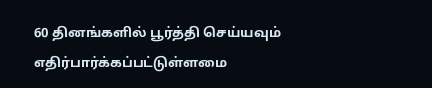60 தினங்களில் பூர்த்தி செய்யவும் எதிர்பார்க்கப்பட்டுள்ளமை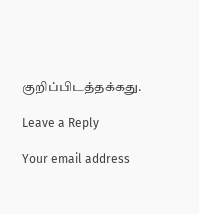குறிப்பிடத்தக்கது.

Leave a Reply

Your email address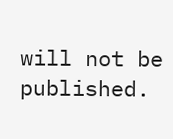will not be published.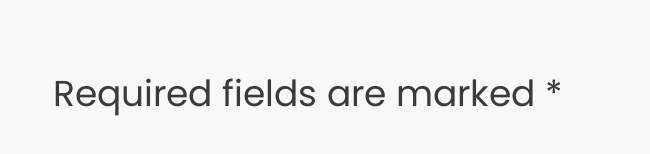Required fields are marked *